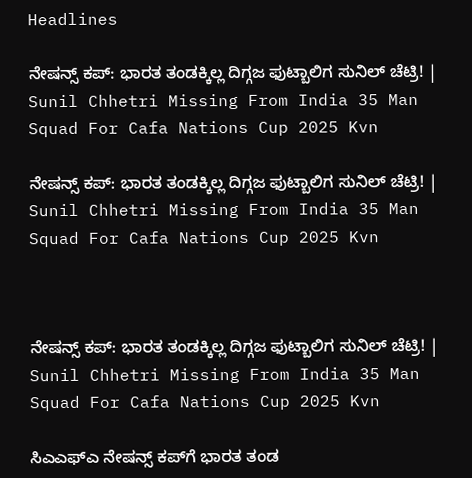Headlines

ನೇಷನ್ಸ್‌ ಕಪ್‌: ಭಾರತ ತಂಡಕ್ಕಿಲ್ಲ ದಿಗ್ಗಜ ಫುಟ್ಬಾಲಿಗ ಸುನಿಲ್‌ ಚೆಟ್ರಿ! | Sunil Chhetri Missing From India 35 Man Squad For Cafa Nations Cup 2025 Kvn

ನೇಷನ್ಸ್‌ ಕಪ್‌: ಭಾರತ ತಂಡಕ್ಕಿಲ್ಲ ದಿಗ್ಗಜ ಫುಟ್ಬಾಲಿಗ ಸುನಿಲ್‌ ಚೆಟ್ರಿ! | Sunil Chhetri Missing From India 35 Man Squad For Cafa Nations Cup 2025 Kvn



ನೇಷನ್ಸ್‌ ಕಪ್‌: ಭಾರತ ತಂಡಕ್ಕಿಲ್ಲ ದಿಗ್ಗಜ ಫುಟ್ಬಾಲಿಗ ಸುನಿಲ್‌ ಚೆಟ್ರಿ! | Sunil Chhetri Missing From India 35 Man Squad For Cafa Nations Cup 2025 Kvn

ಸಿಎಎಫ್‌ಎ ನೇಷನ್ಸ್‌ ಕಪ್‌ಗೆ ಭಾರತ ತಂಡ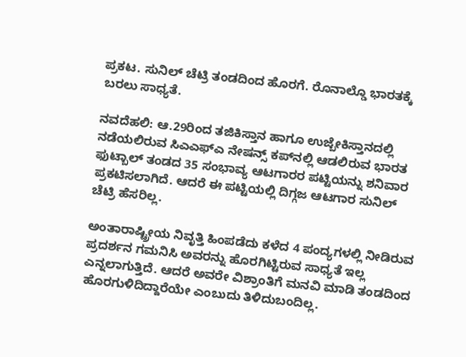ಪ್ರಕಟ. ಸುನಿಲ್ ಚೆಟ್ರಿ ತಂಡದಿಂದ ಹೊರಗೆ. ರೊನಾಲ್ಡೊ ಭಾರತಕ್ಕೆ ಬರಲು ಸಾಧ್ಯತೆ.

ನವದೆಹಲಿ: ಆ.29ರಿಂದ ತಜಿಕಿಸ್ತಾನ ಹಾಗೂ ಉಜ್ಬೇಕಿಸ್ತಾನದಲ್ಲಿ ನಡೆಯಲಿರುವ ಸಿಎಎಫ್‌ಎ ನೇಷನ್ಸ್‌ ಕಪ್‌ನಲ್ಲಿ ಆಡಲಿರುವ ಭಾರತ ಫುಟ್ಬಾಲ್‌ ತಂಡದ 35 ಸಂಭಾವ್ಯ ಆಟಗಾರರ ಪಟ್ಟಿಯನ್ನು ಶನಿವಾರ ಪ್ರಕಟಿಸಲಾಗಿದೆ. ಆದರೆ ಈ ಪಟ್ಟಿಯಲ್ಲಿ ದಿಗ್ಗಜ ಆಟಗಾರ ಸುನಿಲ್‌ ಚೆಟ್ರಿ ಹೆಸರಿಲ್ಲ.

ಅಂತಾರಾಷ್ಟ್ರೀಯ ನಿವೃತ್ತಿ ಹಿಂಪಡೆದು ಕಳೆದ 4 ಪಂದ್ಯಗಳಲ್ಲಿ ನೀಡಿರುವ ಪ್ರದರ್ಶನ ಗಮನಿಸಿ ಅವರನ್ನು ಹೊರಗಿಟ್ಟಿರುವ ಸಾಧ್ಯತೆ ಇಲ್ಲ ಎನ್ನಲಾಗುತ್ತಿದೆ. ಆದರೆ ಅವರೇ ವಿಶ್ರಾಂತಿಗೆ ಮನವಿ ಮಾಡಿ ತಂಡದಿಂದ ಹೊರಗುಳಿದಿದ್ದಾರೆಯೇ ಎಂಬುದು ತಿಳಿದುಬಂದಿಲ್ಲ.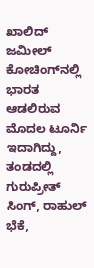ಖಾಲಿದ್‌ ಜಮೀಲ್‌ ಕೋಚಿಂಗ್‌ನಲ್ಲಿ ಭಾರತ ಆಡಲಿರುವ ಮೊದಲ ಟೂರ್ನಿ ಇದಾಗಿದ್ದು, ತಂಡದಲ್ಲಿ ಗುರುಪ್ರೀತ್‌ ಸಿಂಗ್‌, ರಾಹುಲ್‌ ಭೆಕೆ,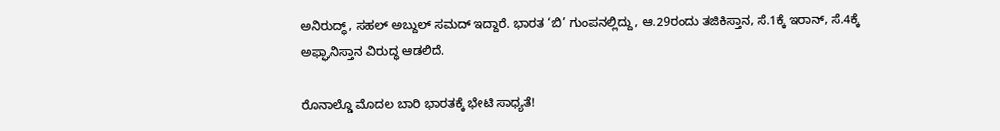ಅನಿರುದ್ಧ್‌, ಸಹಲ್‌ ಅಬ್ದುಲ್‌ ಸಮದ್‌ ಇದ್ದಾರೆ. ಭಾರತ ‘ಬಿ’ ಗುಂಪನಲ್ಲಿದ್ದು, ಆ.29ರಂದು ತಜಿಕಿಸ್ತಾನ, ಸೆ.1ಕ್ಕೆ ಇರಾನ್‌, ಸೆ.4ಕ್ಕೆ ಅಫ್ಘಾನಿಸ್ತಾನ ವಿರುದ್ಧ ಆಡಲಿದೆ.

ರೊನಾಲ್ಡೊ ಮೊದಲ ಬಾರಿ ಭಾರತಕ್ಕೆ ಭೇಟಿ ಸಾಧ್ಯತೆ!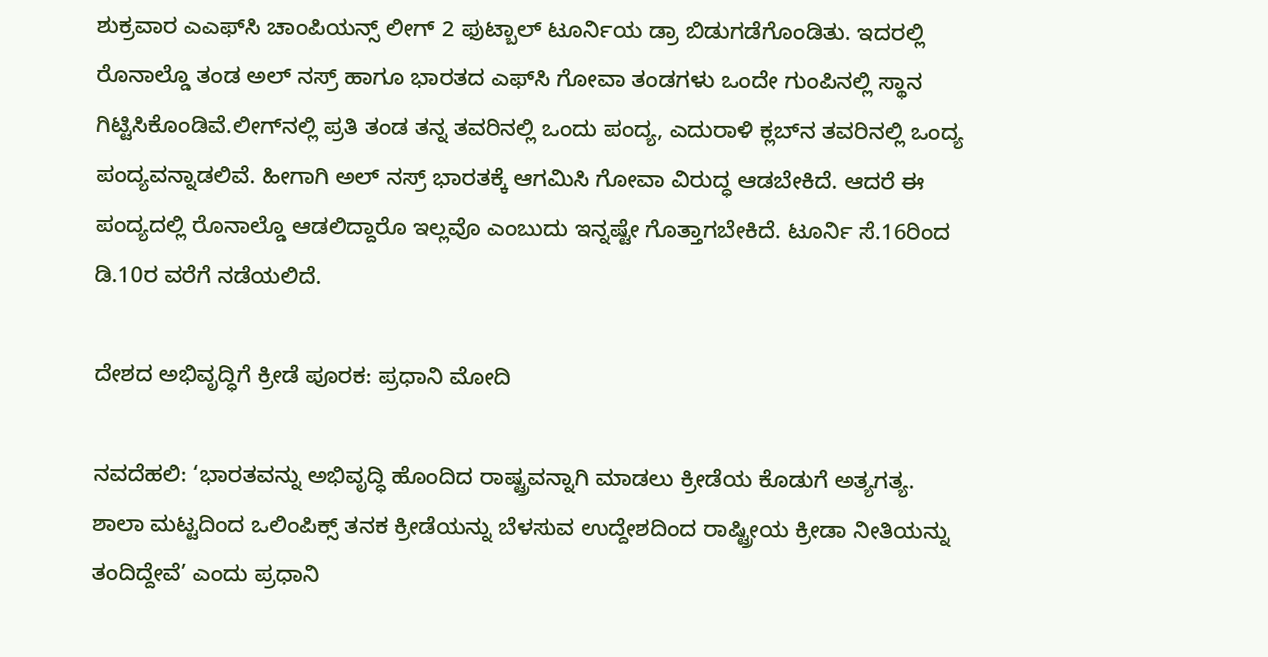ಶುಕ್ರವಾರ ಎಎಫ್‌ಸಿ ಚಾಂಪಿಯನ್ಸ್‌ ಲೀಗ್‌ 2 ಫುಟ್ಬಾಲ್‌ ಟೂರ್ನಿಯ ಡ್ರಾ ಬಿಡುಗಡೆಗೊಂಡಿತು. ಇದರಲ್ಲಿ ರೊನಾಲ್ಡೊ ತಂಡ ಅಲ್‌ ನಸ್ರ್‌ ಹಾಗೂ ಭಾರತದ ಎಫ್‌ಸಿ ಗೋವಾ ತಂಡಗಳು ಒಂದೇ ಗುಂಪಿನಲ್ಲಿ ಸ್ಥಾನ ಗಿಟ್ಟಿಸಿಕೊಂಡಿವೆ.ಲೀಗ್‌ನಲ್ಲಿ ಪ್ರತಿ ತಂಡ ತನ್ನ ತವರಿನಲ್ಲಿ ಒಂದು ಪಂದ್ಯ, ಎದುರಾಳಿ ಕ್ಲಬ್‌ನ ತವರಿನಲ್ಲಿ ಒಂದ್ಯ ಪಂದ್ಯವನ್ನಾಡಲಿವೆ. ಹೀಗಾಗಿ ಅಲ್‌ ನಸ್ರ್‌ ಭಾರತಕ್ಕೆ ಆಗಮಿಸಿ ಗೋವಾ ವಿರುದ್ಧ ಆಡಬೇಕಿದೆ. ಆದರೆ ಈ ಪಂದ್ಯದಲ್ಲಿ ರೊನಾಲ್ಡೊ ಆಡಲಿದ್ದಾರೊ ಇಲ್ಲವೊ ಎಂಬುದು ಇನ್ನಷ್ಟೇ ಗೊತ್ತಾಗಬೇಕಿದೆ. ಟೂರ್ನಿ ಸೆ.16ರಿಂದ ಡಿ.10ರ ವರೆಗೆ ನಡೆಯಲಿದೆ.

ದೇಶದ ಅಭಿವೃದ್ಧಿಗೆ ಕ್ರೀಡೆ ಪೂರಕ: ಪ್ರಧಾನಿ ಮೋದಿ

ನವದೆಹಲಿ: ‘ಭಾರತವನ್ನು ಅಭಿವೃದ್ಧಿ ಹೊಂದಿದ ರಾಷ್ಟ್ರವನ್ನಾಗಿ ಮಾಡಲು ಕ್ರೀಡೆಯ ಕೊಡುಗೆ ಅತ್ಯಗತ್ಯ. ಶಾಲಾ ಮಟ್ಟದಿಂದ ಒಲಿಂಪಿಕ್ಸ್ ತನಕ ಕ್ರೀಡೆಯನ್ನು ಬೆಳಸುವ ಉದ್ದೇಶದಿಂದ ರಾಷ್ಟ್ರೀಯ ಕ್ರೀಡಾ ನೀತಿಯನ್ನು ತಂದಿದ್ದೇವೆ’ ಎಂದು ಪ್ರಧಾನಿ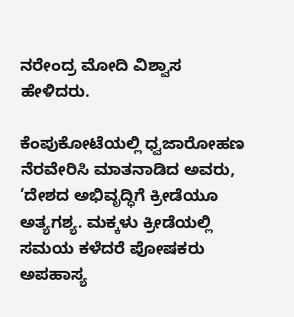ನರೇಂದ್ರ ಮೋದಿ ವಿಶ್ವಾಸ ಹೇಳಿದರು.

ಕೆಂಪುಕೋಟೆಯಲ್ಲಿ ಧ್ವಜಾರೋಹಣ ನೆರವೇರಿಸಿ ಮಾತನಾಡಿದ ಅವರು, ‘ದೇಶದ ಅಭಿವೃದ್ಧಿಗೆ ಕ್ರೀಡೆಯೂ ಅತ್ಯಗಶ್ಯ. ಮಕ್ಕಳು ಕ್ರೀಡೆಯಲ್ಲಿ ಸಮಯ ಕಳೆದರೆ ಪೋಷಕರು ಅಪಹಾಸ್ಯ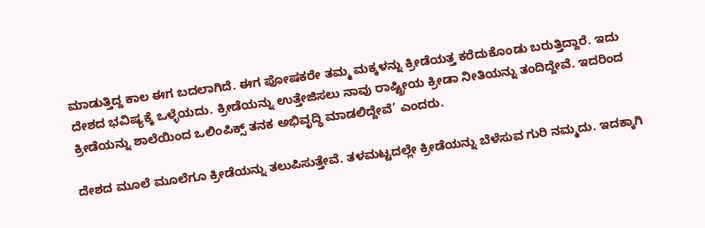ಮಾಡುತ್ತಿದ್ದ ಕಾಲ ಈಗ ಬದಲಾಗಿದೆ. ಈಗ ಪೋಷಕರೇ ತಮ್ಮ ಮಕ್ಕಳನ್ನು ಕ್ರೀಡೆಯತ್ತ ಕರೆದುಕೊಂಡು ಬರುತ್ತಿದ್ದಾರೆ. ಇದು ದೇಶದ ಭವಿಷ್ಯಕ್ಕೆ ಒಳ್ಳೆಯದು. ಕ್ರೀಡೆಯನ್ನು ಉತ್ತೇಜಿಸಲು ನಾವು ರಾಷ್ಟ್ರೀಯ ಕ್ರೀಡಾ ನೀತಿಯನ್ನು ತಂದಿದ್ದೇವೆ. ಇದರಿಂದ ಕ್ರೀಡೆಯನ್ನು ಶಾಲೆಯಿಂದ ಒಲಿಂಪಿಕ್ಸ್ ತನಕ ಅಭಿವೃದ್ಧಿ ಮಾಡಲಿದ್ದೇವೆ’ ಎಂದರು.

ದೇಶದ ಮೂಲೆ ಮೂಲೆಗೂ ಕ್ರೀಡೆಯನ್ನು ತಲುಪಿಸುತ್ತೇವೆ. ತಳಮಟ್ಟದಲ್ಲೇ ಕ್ರೀಡೆಯನ್ನು ಬೆಳೆಸುವ ಗುರಿ ನಮ್ಮದು. ಇದಕ್ಕಾಗಿ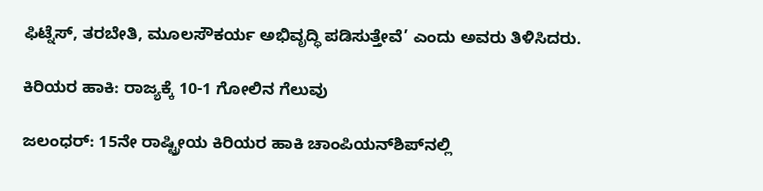ಫಿಟ್ನೆಸ್‌, ತರಬೇತಿ, ಮೂಲಸೌಕರ್ಯ ಅಭಿವೃದ್ಧಿ ಪಡಿಸುತ್ತೇವೆ’ ಎಂದು ಅವರು ತಿಳಿಸಿದರು.

ಕಿರಿಯರ ಹಾಕಿ: ರಾಜ್ಯಕ್ಕೆ 10-1 ಗೋಲಿನ ಗೆಲುವು

ಜಲಂಧರ್‌: 15ನೇ ರಾಷ್ಟ್ರೀಯ ಕಿರಿಯರ ಹಾಕಿ ಚಾಂಪಿಯನ್‌ಶಿಪ್‌ನಲ್ಲಿ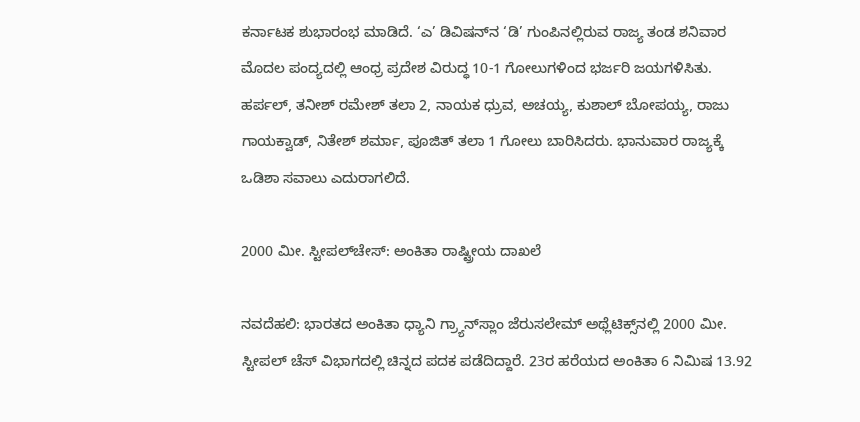ಕರ್ನಾಟಕ ಶುಭಾರಂಭ ಮಾಡಿದೆ. ‘ಎ’ ಡಿವಿಷನ್‌ನ ‘ಡಿ’ ಗುಂಪಿನಲ್ಲಿರುವ ರಾಜ್ಯ ತಂಡ ಶನಿವಾರ ಮೊದಲ ಪಂದ್ಯದಲ್ಲಿ ಆಂಧ್ರ ಪ್ರದೇಶ ವಿರುದ್ಧ 10-1 ಗೋಲುಗಳಿಂದ ಭರ್ಜರಿ ಜಯಗಳಿಸಿತು. ಹರ್ಪಲ್, ತನೀಶ್‌ ರಮೇಶ್‌ ತಲಾ 2, ನಾಯಕ ಧ್ರುವ, ಅಚಯ್ಯ, ಕುಶಾಲ್‌ ಬೋಪಯ್ಯ, ರಾಜು ಗಾಯಕ್ವಾಡ್‌, ನಿತೇಶ್‌ ಶರ್ಮಾ, ಪೂಜಿತ್‌ ತಲಾ 1 ಗೋಲು ಬಾರಿಸಿದರು. ಭಾನುವಾರ ರಾಜ್ಯಕ್ಕೆ ಒಡಿಶಾ ಸವಾಲು ಎದುರಾಗಲಿದೆ.

2000 ಮೀ. ಸ್ಟೀಪಲ್‌ಚೇಸ್‌: ಅಂಕಿತಾ ರಾಷ್ಟ್ರೀಯ ದಾಖಲೆ

ನವದೆಹಲಿ: ಭಾರತದ ಅಂಕಿತಾ ಧ್ಯಾನಿ ಗ್ರ್ಯಾನ್‌ಸ್ಲಾಂ ಜೆರುಸಲೇಮ್‌ ಅಥ್ಲೆಟಿಕ್ಸ್‌ನಲ್ಲಿ 2000 ಮೀ. ಸ್ಟೀಪಲ್ ಚೆಸ್‌ ವಿಭಾಗದಲ್ಲಿ ಚಿನ್ನದ ಪದಕ ಪಡೆದಿದ್ದಾರೆ. 23ರ ಹರೆಯದ ಅಂಕಿತಾ 6 ನಿಮಿಷ 13.92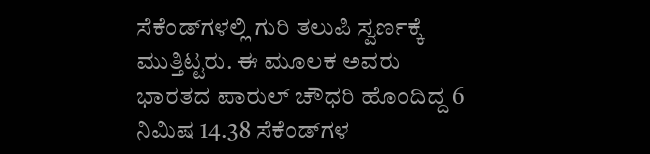ಸೆಕೆಂಡ್‌ಗಳಲ್ಲಿ ಗುರಿ ತಲುಪಿ ಸ್ವರ್ಣಕ್ಕೆ ಮುತ್ತಿಟ್ಟರು. ಈ ಮೂಲಕ ಅವರು ಭಾರತದ ಪಾರುಲ್ ಚೌಧರಿ ಹೊಂದಿದ್ದ 6 ನಿಮಿಷ 14.38 ಸೆಕೆಂಡ್‌ಗಳ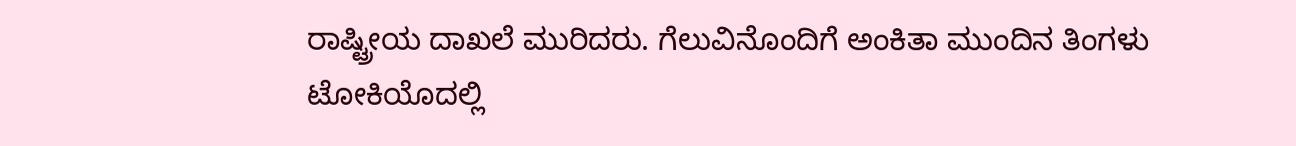ರಾಷ್ಟ್ರೀಯ ದಾಖಲೆ ಮುರಿದರು. ಗೆಲುವಿನೊಂದಿಗೆ ಅಂಕಿತಾ ಮುಂದಿನ ತಿಂಗಳು ಟೋಕಿಯೊದಲ್ಲಿ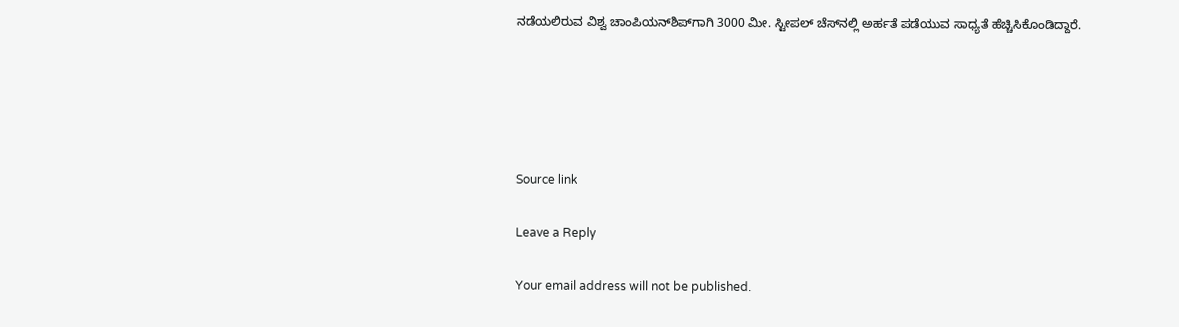ನಡೆಯಲಿರುವ ವಿಶ್ವ ಚಾಂಪಿಯನ್‌ಶಿಪ್‌ಗಾಗಿ 3000 ಮೀ. ಸ್ಟೀಪಲ್ ಚೆಸ್‌ನಲ್ಲಿ ಅರ್ಹತೆ ಪಡೆಯುವ ಸಾಧ್ಯತೆ ಹೆಚ್ಚಿಸಿಕೊಂಡಿದ್ದಾರೆ.





Source link

Leave a Reply

Your email address will not be published.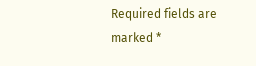Required fields are marked *